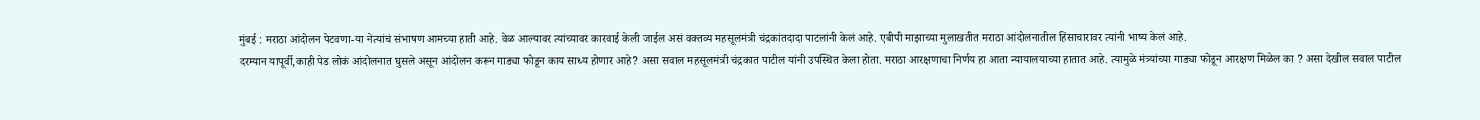मुंबई : मराठा आंदोलन पेटवणा-या नेत्यांचं संभाषण आमच्या हाती आहे. वेळ आल्यावर त्यांच्यावर कारवाई केली जाईल असं वक्तव्य महसूलमंत्री चंद्रकांतदादा पाटलांनी केलं आहे. एबीपी माझाच्या मुलाखतीत मराठा आंदोलनातील हिंसाचारावर त्यांनी भाष्य केलं आहे.
दरम्यान यापूर्वी,काही पेड लोकं आंदोलनात घुसले असून आंदोलन करून गाड्या फोडून काय साध्य होणार आहे? असा सवाल महसूलमंत्री चंद्रकात पाटील यांनी उपस्थित केला होता. मराठा आरक्षणाचा निर्णय हा आता न्यायालयाच्या हातात आहे. त्यामुळे मंत्र्यांच्या गाड्या फोडून आरक्षण मिळेल का ? असा देखील सवाल पाटील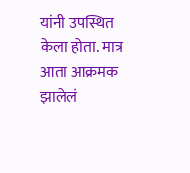यांनी उपस्थित केला होता. मात्र आता आक्रमक झालेलं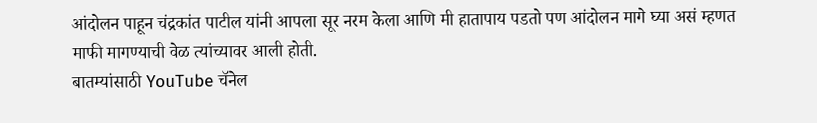आंदोलन पाहून चंद्रकांत पाटील यांनी आपला सूर नरम केला आणि मी हातापाय पडतो पण आंदोलन मागे घ्या असं म्हणत माफी मागण्याची वेळ त्यांच्यावर आली होती.
बातम्यांसाठी YouTube चॅनेल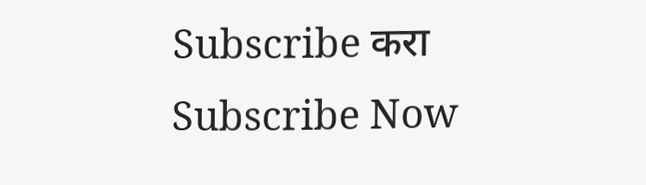Subscribe करा
Subscribe Now